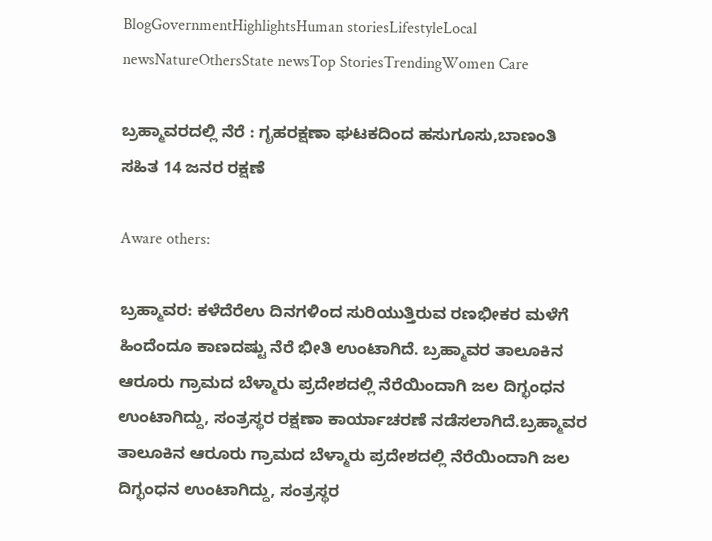BlogGovernmentHighlightsHuman storiesLifestyleLocal newsNatureOthersState newsTop StoriesTrendingWomen Care

ಬ್ರಹ್ಮಾವರದಲ್ಲಿ ನೆರೆ : ಗೃಹರಕ್ಷಣಾ ಘಟಕದಿಂದ ಹಸುಗೂಸು,ಬಾಣಂತಿ ಸಹಿತ 14 ಜನರ ರಕ್ಷಣೆ

Aware others:

ಬ್ರಹ್ಮಾವರ: ಕಳೆದೆರೆಉ ದಿನಗಳಿಂದ ಸುರಿಯುತ್ತಿರುವ ರಣಭೀಕರ ಮಳೆಗೆ ಹಿಂದೆಂದೂ ಕಾಣದಷ್ಟು ನೆರೆ ಭೀತಿ ಉಂಟಾಗಿದೆ. ಬ್ರಹ್ಮಾವರ ತಾಲೂಕಿನ ಆರೂರು ಗ್ರಾಮದ ಬೆಳ್ಮಾರು ಪ್ರದೇಶದಲ್ಲಿ ನೆರೆಯಿಂದಾಗಿ ಜಲ ದಿಗ್ಭಂಧನ ಉಂಟಾಗಿದ್ದು, ಸಂತ್ರಸ್ಥರ ರಕ್ಷಣಾ ಕಾರ್ಯಾಚರಣೆ ನಡೆಸಲಾಗಿದೆ.ಬ್ರಹ್ಮಾವರ ತಾಲೂಕಿನ ಆರೂರು ಗ್ರಾಮದ ಬೆಳ್ಮಾರು ಪ್ರದೇಶದಲ್ಲಿ ನೆರೆಯಿಂದಾಗಿ ಜಲ ದಿಗ್ಭಂಧನ ಉಂಟಾಗಿದ್ದು, ಸಂತ್ರಸ್ಥರ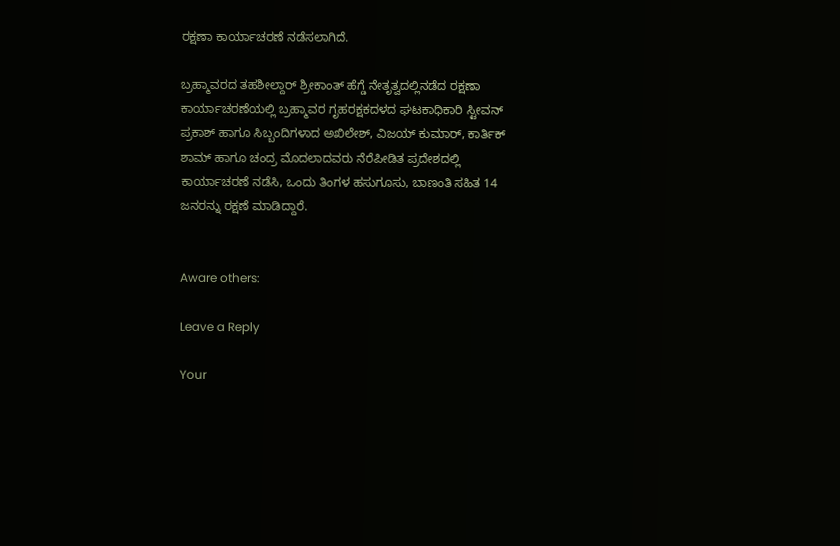ರಕ್ಷಣಾ ಕಾರ್ಯಾಚರಣೆ ನಡೆಸಲಾಗಿದೆ.

ಬ್ರಹ್ಮಾವರದ ತಹಶೀಲ್ದಾರ್ ಶ್ರೀಕಾಂತ್ ಹೆಗ್ಡೆ ನೇತೃತ್ವದಲ್ಲಿ‌ನಡೆದ ರಕ್ಷಣಾ ಕಾರ್ಯಾಚರಣೆಯಲ್ಲಿ ಬ್ರಹ್ಮಾವರ ಗೃಹರಕ್ಷಕದಳದ ಘಟಕಾಧಿಕಾರಿ ಸ್ಟೀವನ್ ಪ್ರಕಾಶ್ ಹಾಗೂ ಸಿಬ್ಬಂದಿಗಳಾದ ಅಖಿಲೇಶ್, ವಿಜಯ್ ಕುಮಾರ್, ಕಾರ್ತಿಕ್ ಶಾಮ್ ಹಾಗೂ ಚಂದ್ರ ಮೊದಲಾದವರು ನೆರೆಪೀಡಿತ ಪ್ರದೇಶದಲ್ಲಿ ಕಾರ್ಯಾಚರಣೆ ನಡೆಸಿ, ಒಂದು ತಿಂಗಳ ಹಸುಗೂಸು, ಬಾಣಂತಿ ಸಹಿತ 14 ಜನರನ್ನು ರಕ್ಷಣೆ ಮಾಡಿದ್ದಾರೆ.


Aware others:

Leave a Reply

Your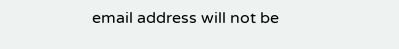email address will not be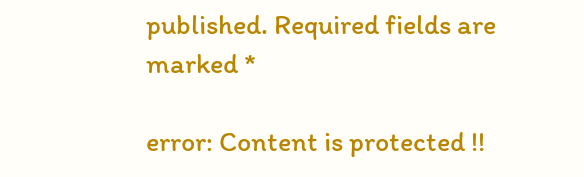published. Required fields are marked *

error: Content is protected !!